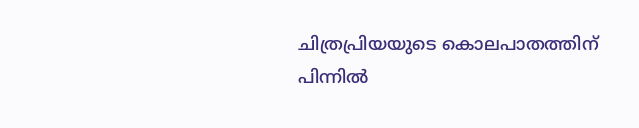ചിത്രപ്രിയയുടെ കൊലപാതത്തിന് പിന്നിൽ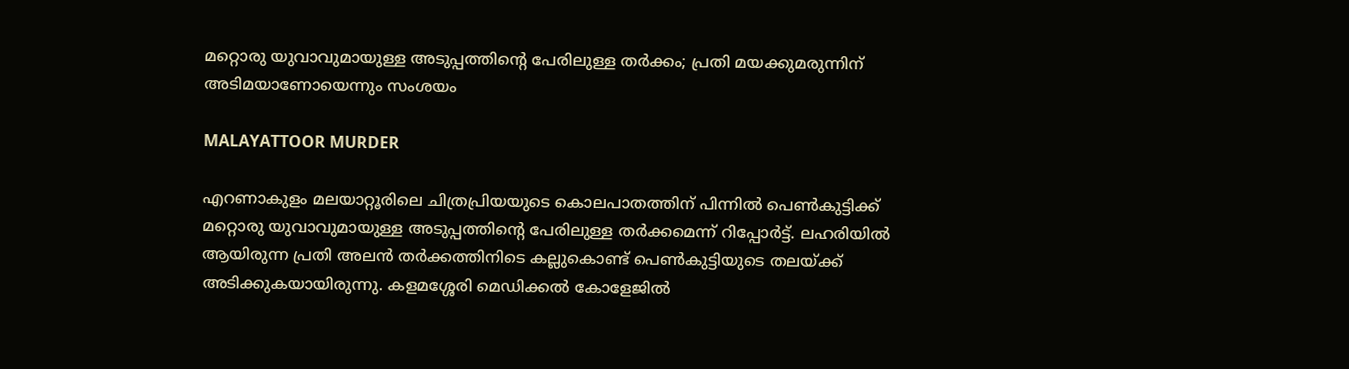മറ്റൊരു യുവാവുമായുള്ള അടുപ്പത്തിൻ്റെ പേരിലുള്ള തർക്കം; പ്രതി മയക്കുമരുന്നിന് അടിമയാണോയെന്നും സംശയം

MALAYATTOOR MURDER

എറണാകുളം മലയാറ്റൂരിലെ ചിത്രപ്രിയയുടെ കൊലപാതത്തിന് പിന്നിൽ പെൺകുട്ടിക്ക് മറ്റൊരു യുവാവുമായുള്ള അടുപ്പത്തിൻ്റെ പേരിലുള്ള തർക്കമെന്ന് റിപ്പോർട്ട്. ലഹരിയിൽ ആയിരുന്ന പ്രതി അലൻ തർക്കത്തിനിടെ കല്ലുകൊണ്ട് പെൺകുട്ടിയുടെ തലയ്ക്ക് അടിക്കുകയായിരുന്നു. കളമശ്ശേരി മെഡിക്കൽ കോളേജിൽ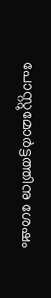പോസ്റ്റുമോർട്ടത്തിനു ശേഷം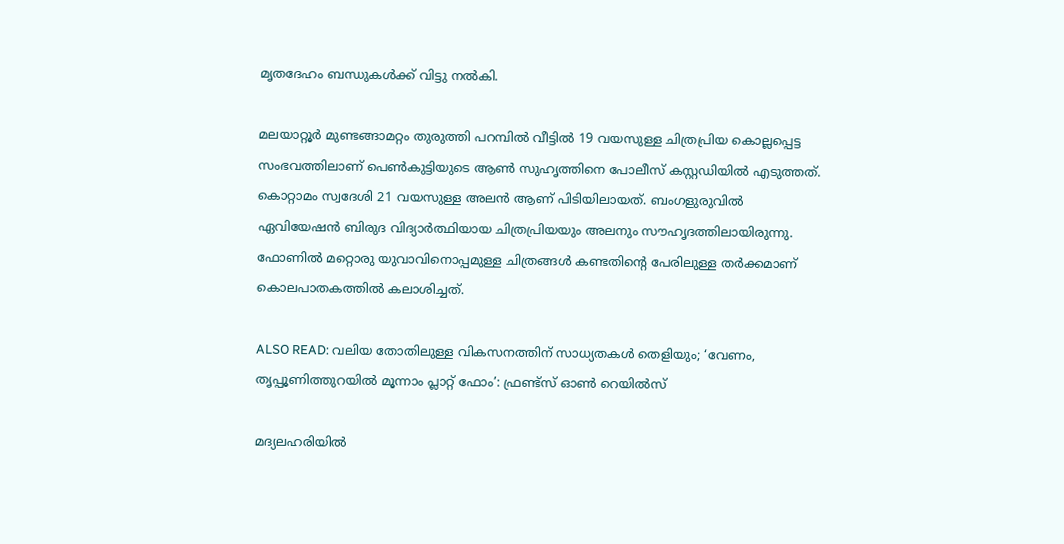മൃതദേഹം ബന്ധുകൾക്ക് വിട്ടു നൽകി.

മലയാറ്റൂർ മുണ്ടങ്ങാമറ്റം തുരുത്തി പറമ്പിൽ വീട്ടിൽ 19 വയസുള്ള ചിത്രപ്രിയ കൊല്ലപ്പെട്ട സംഭവത്തിലാണ് പെൺകുട്ടിയുടെ ആൺ സുഹൃത്തിനെ പോലീസ് കസ്റ്റഡിയിൽ എടുത്തത്. കൊറ്റാമം സ്വദേശി 21 വയസുള്ള അലൻ ആണ് പിടിയിലായത്. ബംഗളുരുവിൽ ഏവിയേഷൻ ബിരുദ വിദ്യാർത്ഥിയായ ചിത്രപ്രിയയും അലനും സൗഹൃദത്തിലായിരുന്നു. ഫോണില്‍ മറ്റൊരു യുവാവിനൊപ്പമുള്ള ചിത്രങ്ങള്‍ കണ്ടതിൻ്റെ പേരിലുള്ള തർക്കമാണ് കൊലപാതകത്തിൽ കലാശിച്ചത്.

ALSO READ: വലിയ തോതിലുള്ള വികസനത്തിന് സാധ്യതകൾ തെളിയും; ‘വേണം, തൃപ്പൂണിത്തുറയിൽ മൂന്നാം പ്ലാറ്റ് ഫോം’: ഫ്രണ്ട്‌സ് ഓൺ റെയിൽസ്

മദ്യലഹരിയിൽ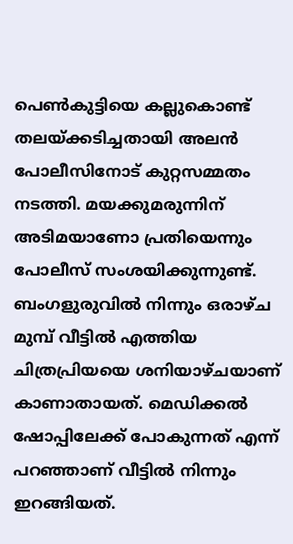പെൺകുട്ടിയെ കല്ലുകൊണ്ട് തലയ്ക്കടിച്ചതായി അലൻ പോലീസിനോട് കുറ്റസമ്മതം നടത്തി. മയക്കുമരുന്നിന് അടിമയാണോ പ്രതിയെന്നും പോലീസ് സംശയിക്കുന്നുണ്ട്. ബംഗളുരുവിൽ നിന്നും ഒരാഴ്ച മുമ്പ് വീട്ടിൽ എത്തിയ ചിത്രപ്രിയയെ ശനിയാഴ്ചയാണ് കാണാതായത്. മെഡിക്കൽ ഷോപ്പിലേക്ക് പോകുന്നത് എന്ന് പറഞ്ഞാണ് വീട്ടിൽ നിന്നും ഇറങ്ങിയത്.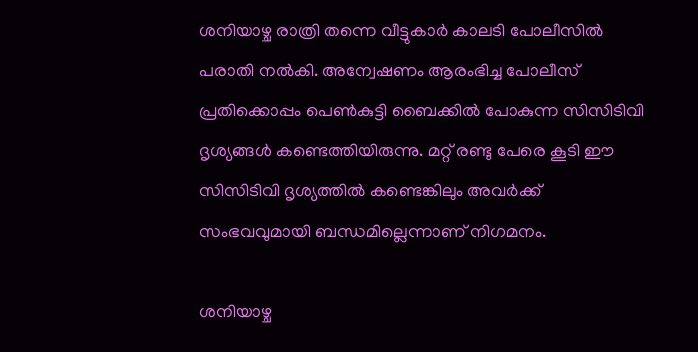ശനിയാഴ്ച രാത്രി തന്നെ വീട്ടുകാർ കാലടി പോലീസിൽ പരാതി നൽകി. അന്വേഷണം ആരംഭിച്ച പോലീസ് പ്രതിക്കൊപ്പം പെൺകുട്ടി ബൈക്കിൽ പോകുന്ന സിസിടിവി ദൃശ്യങ്ങൾ കണ്ടെത്തിയിരുന്നു. മറ്റ് രണ്ടു പേരെ കൂടി ഈ സിസിടിവി ദൃശ്യത്തിൽ കണ്ടെങ്കിലും അവർക്ക് സംഭവവുമായി ബന്ധമില്ലെന്നാണ് നിഗമനം.

ശനിയാഴ്ച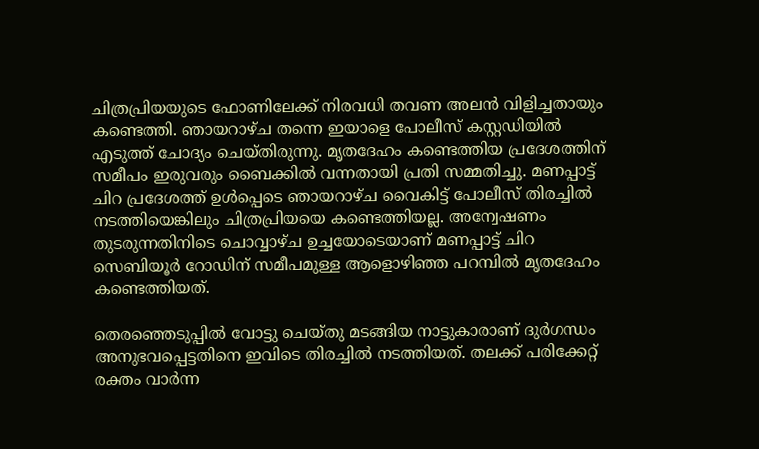ചിത്രപ്രിയയുടെ ഫോണിലേക്ക് നിരവധി തവണ അലൻ വിളിച്ചതായും കണ്ടെത്തി. ഞായറാഴ്ച തന്നെ ഇയാളെ പോലീസ് കസ്റ്റഡിയിൽ എടുത്ത് ചോദ്യം ചെയ്തിരുന്നു. മൃതദേഹം കണ്ടെത്തിയ പ്രദേശത്തിന് സമീപം ഇരുവരും ബൈക്കിൽ വന്നതായി പ്രതി സമ്മതിച്ചു. മണപ്പാട്ട് ചിറ പ്രദേശത്ത് ഉൾപ്പെടെ ഞായറാഴ്ച വൈകിട്ട് പോലീസ് തിരച്ചിൽ നടത്തിയെങ്കിലും ചിത്രപ്രിയയെ കണ്ടെത്തിയല്ല. അന്വേഷണം തുടരുന്നതിനിടെ ചൊവ്വാഴ്ച ഉച്ചയോടെയാണ് മണപ്പാട്ട് ചിറ സെബിയൂര്‍ റോഡിന് സമീപമുള്ള ആളൊഴിഞ്ഞ പറമ്പിൽ മൃതദേഹം കണ്ടെത്തിയത്.

തെരഞ്ഞെടുപ്പിൽ വോട്ടു ചെയ്തു മടങ്ങിയ നാട്ടുകാരാണ് ദുർഗന്ധം അനുഭവപ്പെട്ടതിനെ ഇവിടെ തിരച്ചിൽ നടത്തിയത്. തലക്ക് പരിക്കേറ്റ് രക്തം വാർന്ന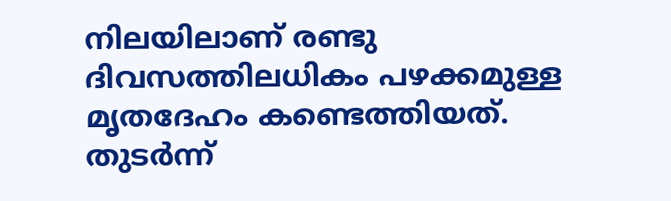നിലയിലാണ് രണ്ടു ദിവസത്തിലധികം പഴക്കമുള്ള മൃതദേഹം കണ്ടെത്തിയത്. തുടർന്ന്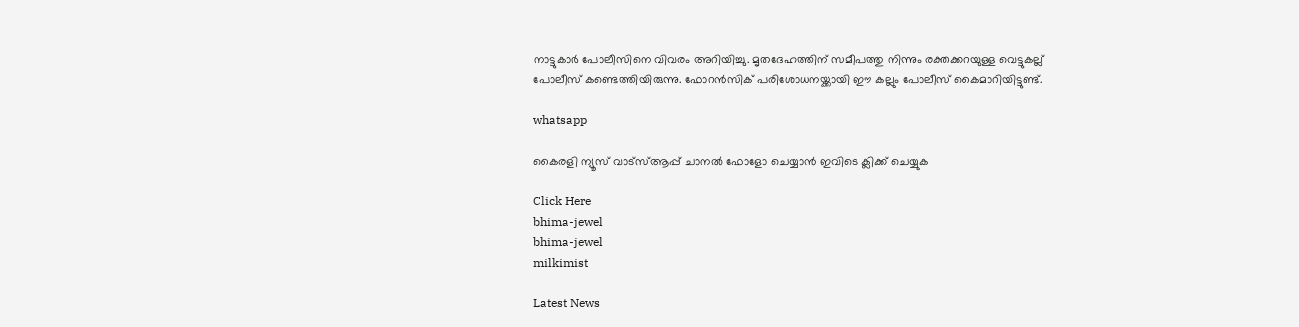നാട്ടുകാർ പോലീസിനെ വിവരം അറിയിച്ചു. മൃതദേഹത്തിന് സമീപത്തു നിന്നും രക്തക്കറയുള്ള വെട്ടുകല്ല് പോലീസ് കണ്ടെത്തിയിരുന്നു. ഫോറൻസിക് പരിശോധനയ്ക്കായി ഈ കല്ലും പോലീസ് കൈമാറിയിട്ടുണ്ട്.

whatsapp

കൈരളി ന്യൂസ് വാട്‌സ്ആപ്പ് ചാനല്‍ ഫോളോ ചെയ്യാന്‍ ഇവിടെ ക്ലിക്ക് ചെയ്യുക

Click Here
bhima-jewel
bhima-jewel
milkimist

Latest News